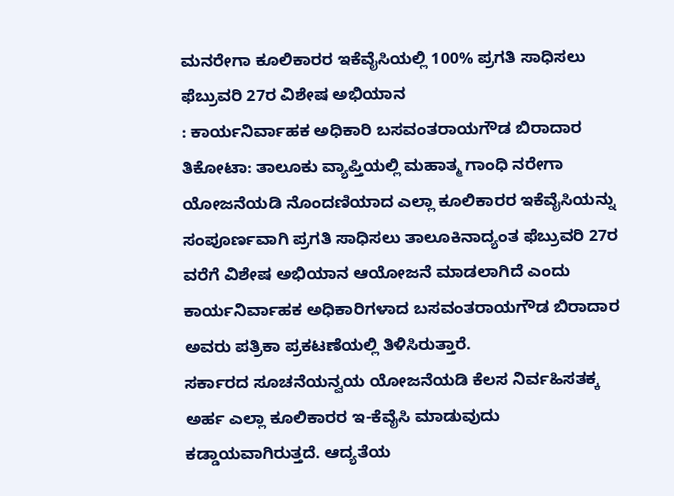ಮನರೇಗಾ ಕೂಲಿಕಾರರ ಇಕೆವೈಸಿಯಲ್ಲಿ 100% ಪ್ರಗತಿ ಸಾಧಿಸಲು ಫೆಬ್ರುವರಿ 27ರ ವಿಶೇಷ ಅಭಿಯಾನ
: ಕಾರ್ಯನಿರ್ವಾಹಕ ಅಧಿಕಾರಿ ಬಸವಂತರಾಯಗೌಡ ಬಿರಾದಾರ
ತಿಕೋಟಾ: ತಾಲೂಕು ವ್ಯಾಪ್ತಿಯಲ್ಲಿ ಮಹಾತ್ಮ ಗಾಂಧಿ ನರೇಗಾ ಯೋಜನೆಯಡಿ ನೊಂದಣಿಯಾದ ಎಲ್ಲಾ ಕೂಲಿಕಾರರ ಇಕೆವೈಸಿಯನ್ನು ಸಂಪೂರ್ಣವಾಗಿ ಪ್ರಗತಿ ಸಾಧಿಸಲು ತಾಲೂಕಿನಾದ್ಯಂತ ಫೆಬ್ರುವರಿ 27ರ ವರೆಗೆ ವಿಶೇಷ ಅಭಿಯಾನ ಆಯೋಜನೆ ಮಾಡಲಾಗಿದೆ ಎಂದು ಕಾರ್ಯನಿರ್ವಾಹಕ ಅಧಿಕಾರಿಗಳಾದ ಬಸವಂತರಾಯಗೌಡ ಬಿರಾದಾರ ಅವರು ಪತ್ರಿಕಾ ಪ್ರಕಟಣೆಯಲ್ಲಿ ತಿಳಿಸಿರುತ್ತಾರೆ.
ಸರ್ಕಾರದ ಸೂಚನೆಯನ್ವಯ ಯೋಜನೆಯಡಿ ಕೆಲಸ ನಿರ್ವಹಿಸತಕ್ಕ ಅರ್ಹ ಎಲ್ಲಾ ಕೂಲಿಕಾರರ ಇ-ಕೆವೈಸಿ ಮಾಡುವುದು ಕಡ್ಡಾಯವಾಗಿರುತ್ತದೆ. ಆದ್ಯತೆಯ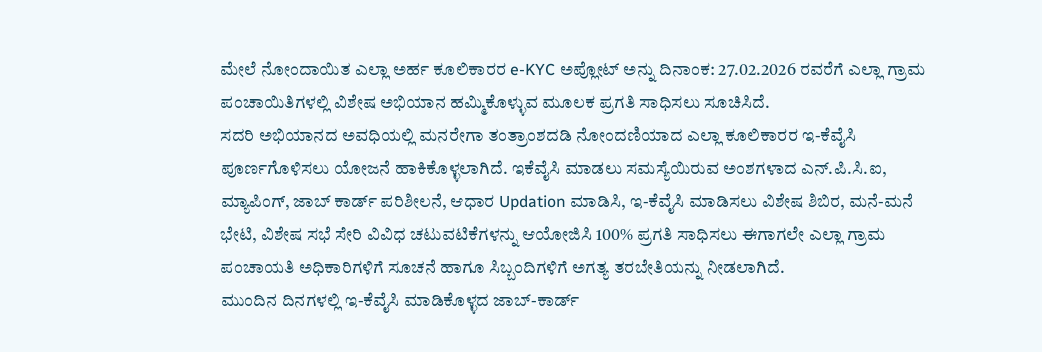ಮೇಲೆ ನೋಂದಾಯಿತ ಎಲ್ಲಾ ಅರ್ಹ ಕೂಲಿಕಾರರ e-KYC ಅಪ್ಲೋಟ್ ಅನ್ನು ದಿನಾಂಕ: 27.02.2026 ರವರೆಗೆ ಎಲ್ಲಾ ಗ್ರಾಮ ಪಂಚಾಯಿತಿಗಳಲ್ಲಿ ವಿಶೇಷ ಅಭಿಯಾನ ಹಮ್ಮಿಕೊಳ್ಳುವ ಮೂಲಕ ಪ್ರಗತಿ ಸಾಧಿಸಲು ಸೂಚಿಸಿದೆ.
ಸದರಿ ಅಭಿಯಾನದ ಅವಧಿಯಲ್ಲಿ ಮನರೇಗಾ ತಂತ್ರಾಂಶದಡಿ ನೋಂದಣಿಯಾದ ಎಲ್ಲಾ ಕೂಲಿಕಾರರ ಇ-ಕೆವೈಸಿ ಪೂರ್ಣಗೊಳಿಸಲು ಯೋಜನೆ ಹಾಕಿಕೊಳ್ಳಲಾಗಿದೆ. ಇಕೆವೈಸಿ ಮಾಡಲು ಸಮಸ್ಯೆಯಿರುವ ಅಂಶಗಳಾದ ಎನ್.ಪಿ.ಸಿ.ಐ, ಮ್ಯಾಪಿಂಗ್, ಜಾಬ್ ಕಾರ್ಡ್ ಪರಿಶೀಲನೆ, ಆಧಾರ Updation ಮಾಡಿಸಿ, ಇ-ಕೆವೈಸಿ ಮಾಡಿಸಲು ವಿಶೇಷ ಶಿಬಿರ, ಮನೆ-ಮನೆ ಭೇಟಿ, ವಿಶೇಷ ಸಭೆ ಸೇರಿ ವಿವಿಧ ಚಟುವಟಿಕೆಗಳನ್ನು ಆಯೋಜಿಸಿ 100% ಪ್ರಗತಿ ಸಾಧಿಸಲು ಈಗಾಗಲೇ ಎಲ್ಲಾ ಗ್ರಾಮ ಪಂಚಾಯತಿ ಅಧಿಕಾರಿಗಳಿಗೆ ಸೂಚನೆ ಹಾಗೂ ಸಿಬ್ಬಂದಿಗಳಿಗೆ ಅಗತ್ಯ ತರಬೇತಿಯನ್ನು ನೀಡಲಾಗಿದೆ.
ಮುಂದಿನ ದಿನಗಳಲ್ಲಿ ಇ-ಕೆವೈಸಿ ಮಾಡಿಕೊಳ್ಳದ ಜಾಬ್-ಕಾರ್ಡ್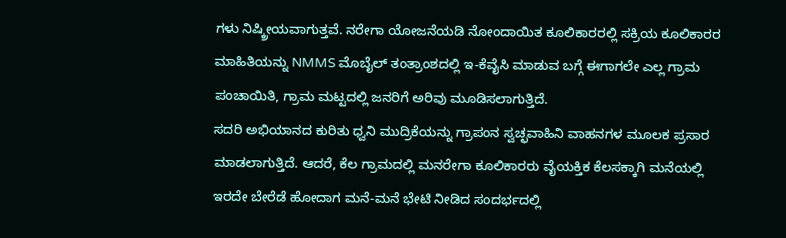ಗಳು ನಿಷ್ಕ್ರೀಯವಾಗುತ್ತವೆ. ನರೇಗಾ ಯೋಜನೆಯಡಿ ನೋಂದಾಯಿತ ಕೂಲಿಕಾರರಲ್ಲಿ ಸಕ್ರಿಯ ಕೂಲಿಕಾರರ ಮಾಹಿತಿಯನ್ನು NMMS ಮೊಬೈಲ್ ತಂತ್ರಾಂಶದಲ್ಲಿ ಇ-ಕೆವೈಸಿ ಮಾಡುವ ಬಗ್ಗೆ ಈಗಾಗಲೇ ಎಲ್ಲ ಗ್ರಾಮ ಪಂಚಾಯಿತಿ, ಗ್ರಾಮ ಮಟ್ಟದಲ್ಲಿ ಜನರಿಗೆ ಅರಿವು ಮೂಡಿಸಲಾಗುತ್ತಿದೆ.
ಸದರಿ ಅಭಿಯಾನದ ಕುರಿತು ಧ್ವನಿ ಮುದ್ರಿಕೆಯನ್ನು ಗ್ರಾಪಂನ ಸ್ವಚ್ಛವಾಹಿನಿ ವಾಹನಗಳ ಮೂಲಕ ಪ್ರಸಾರ ಮಾಡಲಾಗುತ್ತಿದೆ. ಆದರೆ, ಕೆಲ ಗ್ರಾಮದಲ್ಲಿ ಮನರೇಗಾ ಕೂಲಿಕಾರರು ವೈಯಕ್ತಿಕ ಕೆಲಸಕ್ಕಾಗಿ ಮನೆಯಲ್ಲಿ ಇರದೇ ಬೇರೆಡೆ ಹೋದಾಗ ಮನೆ-ಮನೆ ಭೇಟಿ ನೀಡಿದ ಸಂದರ್ಭದಲ್ಲಿ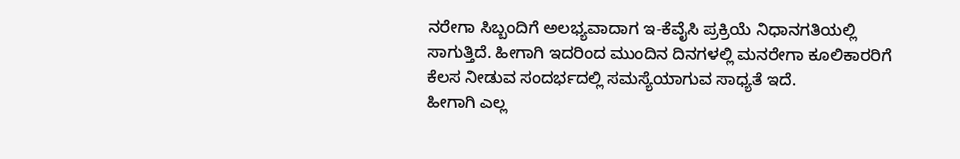ನರೇಗಾ ಸಿಬ್ಬಂದಿಗೆ ಅಲಭ್ಯವಾದಾಗ ಇ-ಕೆವೈಸಿ ಪ್ರಕ್ರಿಯೆ ನಿಧಾನಗತಿಯಲ್ಲಿ ಸಾಗುತ್ತಿದೆ. ಹೀಗಾಗಿ ಇದರಿಂದ ಮುಂದಿನ ದಿನಗಳಲ್ಲಿ ಮನರೇಗಾ ಕೂಲಿಕಾರರಿಗೆ ಕೆಲಸ ನೀಡುವ ಸಂದರ್ಭದಲ್ಲಿ ಸಮಸ್ಯೆಯಾಗುವ ಸಾಧ್ಯತೆ ಇದೆ.
ಹೀಗಾಗಿ ಎಲ್ಲ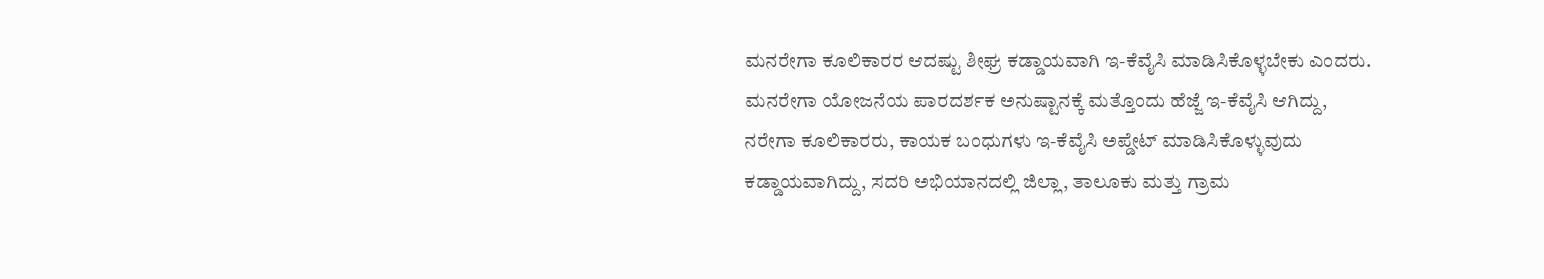ಮನರೇಗಾ ಕೂಲಿಕಾರರ ಆದಷ್ಟು ಶೀಘ್ರ ಕಡ್ಡಾಯವಾಗಿ ಇ-ಕೆವೈಸಿ ಮಾಡಿಸಿಕೊಳ್ಳಬೇಕು ಎಂದರು. ಮನರೇಗಾ ಯೋಜನೆಯ ಪಾರದರ್ಶಕ ಅನುಷ್ಟಾನಕ್ಕೆ ಮತ್ತೊಂದು ಹೆಜ್ಜೆ ಇ-ಕೆವೈಸಿ ಆಗಿದ್ದು, ನರೇಗಾ ಕೂಲಿಕಾರರು, ಕಾಯಕ ಬಂಧುಗಳು ಇ-ಕೆವೈಸಿ ಅಪ್ಡೇಟ್ ಮಾಡಿಸಿಕೊಳ್ಳುವುದು ಕಡ್ಡಾಯವಾಗಿದ್ದು, ಸದರಿ ಅಭಿಯಾನದಲ್ಲಿ ಜಿಲ್ಲಾ, ತಾಲೂಕು ಮತ್ತು ಗ್ರಾಮ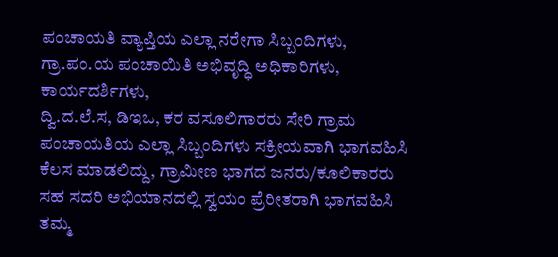ಪಂಚಾಯತಿ ವ್ಯಾಪ್ತಿಯ ಎಲ್ಲಾ ನರೇಗಾ ಸಿಬ್ಬಂದಿಗಳು, ಗ್ರಾ.ಪಂ.ಯ ಪಂಚಾಯಿತಿ ಅಭಿವೃದ್ಧಿ ಅಧಿಕಾರಿಗಳು, ಕಾರ್ಯದರ್ಶಿಗಳು,
ದ್ವಿ.ದ.ಲೆ.ಸ, ಡಿಇಒ, ಕರ ವಸೂಲಿಗಾರರು ಸೇರಿ ಗ್ರಾಮ ಪಂಚಾಯತಿಯ ಎಲ್ಲಾ ಸಿಬ್ಬಂದಿಗಳು ಸಕ್ರೀಯವಾಗಿ ಭಾಗವಹಿಸಿ ಕೆಲಸ ಮಾಡಲಿದ್ದು, ಗ್ರಾಮೀಣ ಭಾಗದ ಜನರು/ಕೂಲಿಕಾರರು ಸಹ ಸದರಿ ಅಭಿಯಾನದಲ್ಲಿ ಸ್ವಯಂ ಪ್ರೆರೀತರಾಗಿ ಭಾಗವಹಿಸಿ ತಮ್ಮ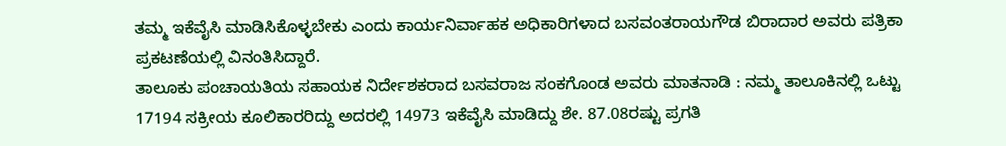ತಮ್ಮ ಇಕೆವೈಸಿ ಮಾಡಿಸಿಕೊಳ್ಳಬೇಕು ಎಂದು ಕಾರ್ಯನಿರ್ವಾಹಕ ಅಧಿಕಾರಿಗಳಾದ ಬಸವಂತರಾಯಗೌಡ ಬಿರಾದಾರ ಅವರು ಪತ್ರಿಕಾ ಪ್ರಕಟಣೆಯಲ್ಲಿ ವಿನಂತಿಸಿದ್ದಾರೆ.
ತಾಲೂಕು ಪಂಚಾಯತಿಯ ಸಹಾಯಕ ನಿರ್ದೇಶಕರಾದ ಬಸವರಾಜ ಸಂಕಗೊಂಡ ಅವರು ಮಾತನಾಡಿ : ನಮ್ಮ ತಾಲೂಕಿನಲ್ಲಿ ಒಟ್ಟು 17194 ಸಕ್ರೀಯ ಕೂಲಿಕಾರರಿದ್ದು ಅದರಲ್ಲಿ 14973 ಇಕೆವೈಸಿ ಮಾಡಿದ್ದು ಶೇ. 87.08ರಷ್ಟು ಪ್ರಗತಿ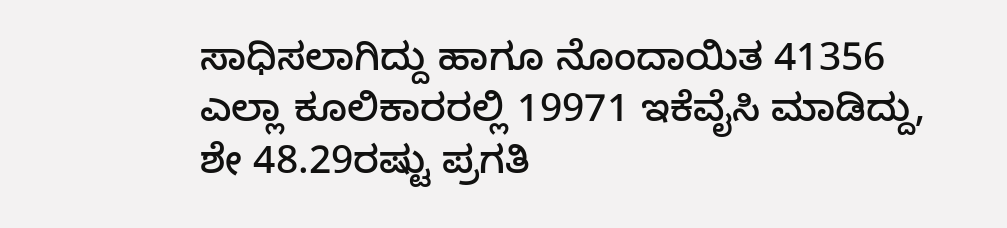ಸಾಧಿಸಲಾಗಿದ್ದು ಹಾಗೂ ನೊಂದಾಯಿತ 41356 ಎಲ್ಲಾ ಕೂಲಿಕಾರರಲ್ಲಿ 19971 ಇಕೆವೈಸಿ ಮಾಡಿದ್ದು, ಶೇ 48.29ರಷ್ಟು ಪ್ರಗತಿ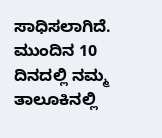ಸಾಧಿಸಲಾಗಿದೆ. ಮುಂದಿನ 10 ದಿನದಲ್ಲಿ ನಮ್ಮ ತಾಲೂಕಿನಲ್ಲಿ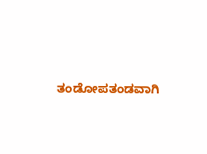ತಂಡೋಪತಂಡವಾಗಿ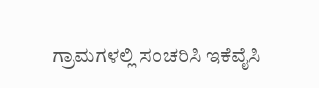ಗ್ರಾಮಗಳಲ್ಲಿ ಸಂಚರಿಸಿ ಇಕೆವೈಸಿ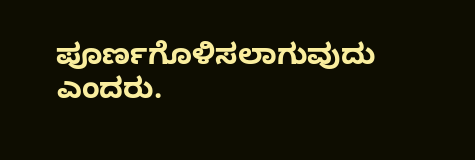ಪೂರ್ಣಗೊಳಿಸಲಾಗುವುದು ಎಂದರು.